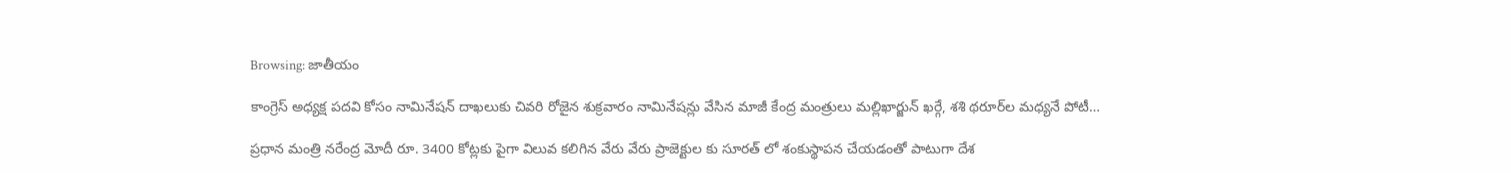Browsing: జాతీయం

కాంగ్రెస్ అధ్య‌క్ష ప‌ద‌వి కోసం నామినేషన్ దాఖలుకు చివరి రోజైన శుక్రవారం నామినేషన్లు వేసిన మాజీ కేంద్ర మంత్రులు మ‌ల్లిఖార్జున్ ఖ‌ర్గే, శ‌శి థ‌రూర్‌ల మధ్యనే పోటీ…

ప్రధాన మంత్రి నరేంద్ర మోదీ రూ. 3400 కోట్లకు పైగా విలువ కలిగిన వేరు వేరు ప్రాజెక్టుల కు సూరత్ లో శంకుస్థాపన చేయడంతో పాటుగా దేశ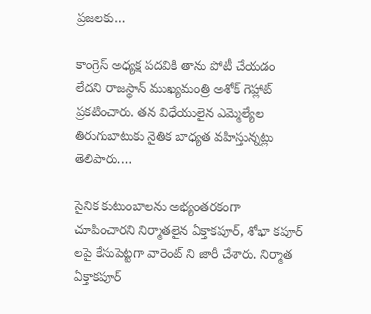ప్రజలకు…

కాంగ్రెస్‌ అధ్యక్ష పదవికి తాను పోటీ చేయడం లేదని రాజస్థాన్‌ ముఖ్యమంత్రి అశోక్‌ గెహ్లాట్‌ ప్రకటించారు. తన విధేయులైన ఎమ్మెల్యేల తిరుగుబాటుకు నైతిక బాధ్యత వహిస్తున్నట్లు తెలిపారు.…

సైనిక కుటుంబాల‌ను అభ్యంత‌ర‌కంగా చూపించార‌ని నిర్మాతలైన ఏక్తాక‌పూర్, శోభా కపూర్ లపై కేసుపెట్ట‌గా వారెంట్ ని జారీ చేశారు. నిర్మాత ఏక్తాకపూర్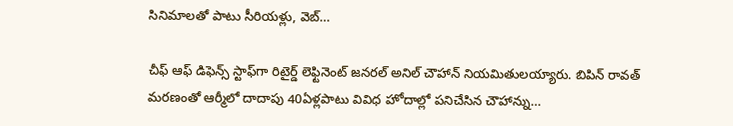సినిమాలతో పాటు సీరియళ్లు, వెబ్…

చీఫ్ ఆఫ్ డిఫెన్స్ స్టాఫ్‌గా రిటైర్డ్ లెఫ్టినెంట్ జనరల్ అనిల్ చౌహాన్ నియమితులయ్యారు. బిపిన్ రావత్ మరణంతో ఆర్మీలో దాదాపు 40ఏళ్లపాటు వివిధ హోదాల్లో పనిచేసిన చౌహాన్ను…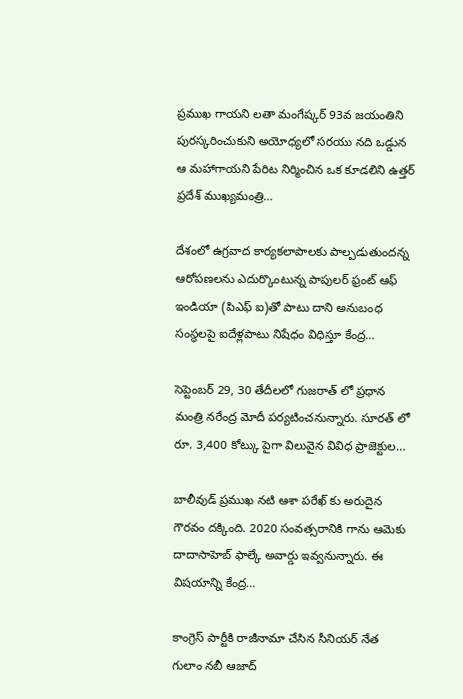ప్రముఖ గాయని లతా మంగేష్కర్ 93వ జయంతిని పురస్కరించుకుని అయోధ్యలో సరయు నది ఒడ్డున ఆ మహాగాయని పేరిట నిర్మించిన ఒక కూడలిని ఉత్తర్ ప్రదేశ్ ముఖ్యమంత్రి…

దేశంలో ఉగ్రవాద కార్యకలాపాలకు పాల్పడుతుందన్న ఆరోపణలను ఎదుర్కొంటున్న పాపులర్ ఫ్రంట్ ఆఫ్ ఇండియా (పిఎఫ్ ఐ)తో పాటు దాని అనుబంధ సంస్థలపై ఐదేళ్లపాటు నిషేధం విధిస్తూ కేంద్ర…

సెప్టెంబర్ 29, 30 తేదీలలో గుజరాత్ లో ప్రధాన మంత్రి నరేంద్ర మోదీ పర్యటించనున్నారు. సూరత్ లో రూ. 3,400 కోట్కు పైగా విలువైన వివిధ ప్రాజెక్టుల…

బాలీవుడ్ ప్రముఖ నటి ఆశా పరేఖ్‌ కు అరుదైన గౌరవం దక్కింది. 2020 సంవత్సరానికి గాను ఆమెకు దాదాసాహెబ్ ఫాల్కే అవార్డు ఇవ్వనున్నారు. ఈ విషయాన్ని కేంద్ర…

కాంగ్రెస్ పార్టీకి రాజీనామా చేసిన సీనియ‌ర్ నేత గులాం న‌బీ ఆజాద్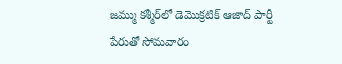జ‌మ్ము క‌శ్మీర్‌లో డెమొక్ర‌టిక్ ఆజాద్ పార్టీ పేరుతో సోమ‌వారం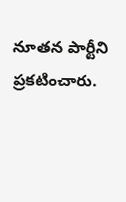నూత‌న పార్టీని ప్ర‌క‌టించారు.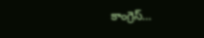కాంగ్రెస్‌…